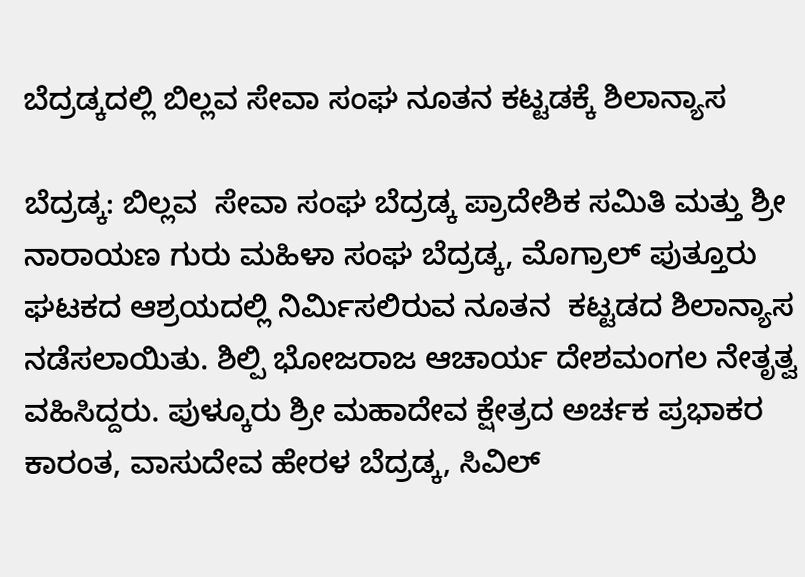ಬೆದ್ರಡ್ಕದಲ್ಲಿ ಬಿಲ್ಲವ ಸೇವಾ ಸಂಘ ನೂತನ ಕಟ್ಟಡಕ್ಕೆ ಶಿಲಾನ್ಯಾಸ

ಬೆದ್ರಡ್ಕ: ಬಿಲ್ಲವ  ಸೇವಾ ಸಂಘ ಬೆದ್ರಡ್ಕ ಪ್ರಾದೇಶಿಕ ಸಮಿತಿ ಮತ್ತು ಶ್ರೀ ನಾರಾಯಣ ಗುರು ಮಹಿಳಾ ಸಂಘ ಬೆದ್ರಡ್ಕ, ಮೊಗ್ರಾಲ್ ಪುತ್ತೂರು ಘಟಕದ ಆಶ್ರಯದಲ್ಲಿ ನಿರ್ಮಿಸಲಿರುವ ನೂತನ  ಕಟ್ಟಡದ ಶಿಲಾನ್ಯಾಸ ನಡೆಸಲಾಯಿತು. ಶಿಲ್ಪಿ ಭೋಜರಾಜ ಆಚಾರ್ಯ ದೇಶಮಂಗಲ ನೇತೃತ್ವ ವಹಿಸಿದ್ದರು. ಪುಳ್ಕೂರು ಶ್ರೀ ಮಹಾದೇವ ಕ್ಷೇತ್ರದ ಅರ್ಚಕ ಪ್ರಭಾಕರ ಕಾರಂತ, ವಾಸುದೇವ ಹೇರಳ ಬೆದ್ರಡ್ಕ, ಸಿವಿಲ್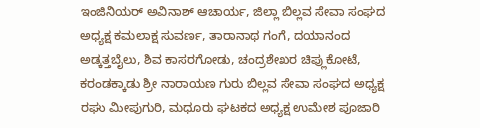ಇಂಜಿನಿಯರ್ ಅವಿನಾಶ್ ಆಚಾರ್ಯ, ಜಿಲ್ಲಾ ಬಿಲ್ಲವ ಸೇವಾ ಸಂಘದ ಅಧ್ಯಕ್ಷ ಕಮಲಾಕ್ಷ ಸುವರ್ಣ, ತಾರಾನಾಥ ಗಂಗೆ, ದಯಾನಂದ ಅಡ್ಕತ್ತಬೈಲು, ಶಿವ ಕಾಸರಗೋಡು, ಚಂದ್ರಶೇಖರ ಚಿಪ್ಲುಕೋಟೆ, ಕರಂಡಕ್ಕಾಡು ಶ್ರೀ ನಾರಾಯಣ ಗುರು ಬಿಲ್ಲವ ಸೇವಾ ಸಂಘದ ಅಧ್ಯಕ್ಷ ರಘು ಮೀಪುಗುರಿ, ಮಧೂರು ಘಟಕದ ಅಧ್ಯಕ್ಷ ಉಮೇಶ ಪೂಜಾರಿ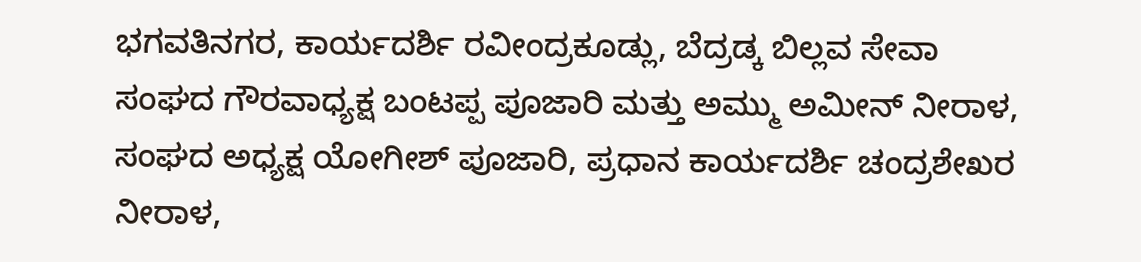ಭಗವತಿನಗರ, ಕಾರ್ಯದರ್ಶಿ ರವೀಂದ್ರಕೂಡ್ಲು, ಬೆದ್ರಡ್ಕ ಬಿಲ್ಲವ ಸೇವಾ ಸಂಘದ ಗೌರವಾಧ್ಯಕ್ಷ ಬಂಟಪ್ಪ ಪೂಜಾರಿ ಮತ್ತು ಅಮ್ಮು ಅಮೀನ್ ನೀರಾಳ, ಸಂಘದ ಅಧ್ಯಕ್ಷ ಯೋಗೀಶ್ ಪೂಜಾರಿ, ಪ್ರಧಾನ ಕಾರ್ಯದರ್ಶಿ ಚಂದ್ರಶೇಖರ ನೀರಾಳ,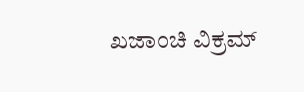ಖಜಾಂಚಿ ವಿಕ್ರಮ್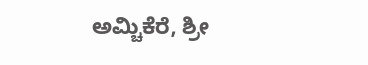ಅಮ್ಚಿಕೆರೆ, ಶ್ರೀ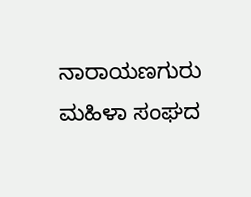ನಾರಾಯಣಗುರು ಮಹಿಳಾ ಸಂಘದ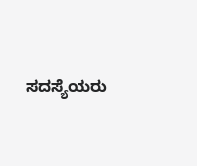ಸದಸ್ಯೆಯರು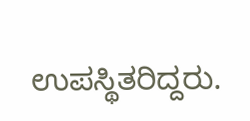ಉಪಸ್ಥಿತರಿದ್ದರು.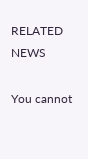RELATED NEWS

You cannot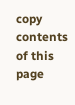copy contents of this page